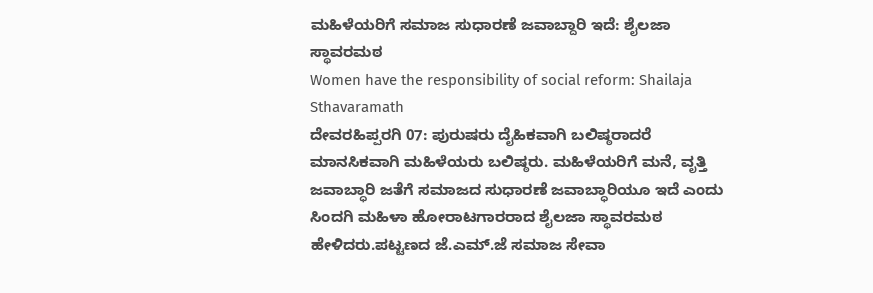ಮಹಿಳೆಯರಿಗೆ ಸಮಾಜ ಸುಧಾರಣೆ ಜವಾಬ್ದಾರಿ ಇದೆ: ಶೈಲಜಾ ಸ್ಥಾವರಮಠ
Women have the responsibility of social reform: Shailaja Sthavaramath
ದೇವರಹಿಪ್ಪರಗಿ 07: ಪುರುಷರು ದೈಹಿಕವಾಗಿ ಬಲಿಷ್ಠರಾದರೆ ಮಾನಸಿಕವಾಗಿ ಮಹಿಳೆಯರು ಬಲಿಷ್ಠರು. ಮಹಿಳೆಯರಿಗೆ ಮನೆ, ವೃತ್ತಿ ಜವಾಬ್ಧಾರಿ ಜತೆಗೆ ಸಮಾಜದ ಸುಧಾರಣೆ ಜವಾಬ್ಧಾರಿಯೂ ಇದೆ ಎಂದು ಸಿಂದಗಿ ಮಹಿಳಾ ಹೋರಾಟಗಾರರಾದ ಶೈಲಜಾ ಸ್ಥಾವರಮಠ ಹೇಳಿದರು.ಪಟ್ಟಣದ ಜೆ.ಎಮ್.ಜೆ ಸಮಾಜ ಸೇವಾ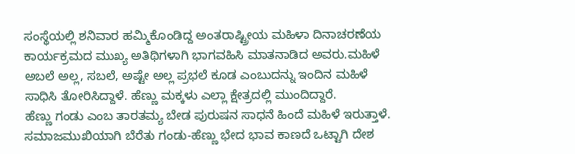ಸಂಸ್ಥೆಯಲ್ಲಿ ಶನಿವಾರ ಹಮ್ಮಿಕೊಂಡಿದ್ದ ಅಂತರಾಷ್ಟ್ರೀಯ ಮಹಿಳಾ ದಿನಾಚರಣೆಯ ಕಾರ್ಯಕ್ರಮದ ಮುಖ್ಯ ಅತಿಥಿಗಳಾಗಿ ಭಾಗವಹಿಸಿ ಮಾತನಾಡಿದ ಅವರು.ಮಹಿಳೆ ಅಬಲೆ ಅಲ್ಲ, ಸಬಲೆ, ಅಷ್ಟೇ ಅಲ್ಲ ಪ್ರಭಲೆ ಕೂಡ ಎಂಬುದನ್ನು ಇಂದಿನ ಮಹಿಳೆ ಸಾಧಿಸಿ ತೋರಿಸಿದ್ದಾಳೆ. ಹೆಣ್ಣು ಮಕ್ಕಳು ಎಲ್ಲಾ ಕ್ಷೇತ್ರದಲ್ಲಿ ಮುಂದಿದ್ದಾರೆ.
ಹೆಣ್ಣು ಗಂಡು ಎಂಬ ತಾರತಮ್ಯ ಬೇಡ ಪುರುಷನ ಸಾಧನೆ ಹಿಂದೆ ಮಹಿಳೆ ಇರುತ್ತಾಳೆ. ಸಮಾಜಮುಖಿಯಾಗಿ ಬೆರೆತು ಗಂಡು-ಹೆಣ್ಣು ಭೇದ ಭಾವ ಕಾಣದೆ ಒಟ್ಟಾಗಿ ದೇಶ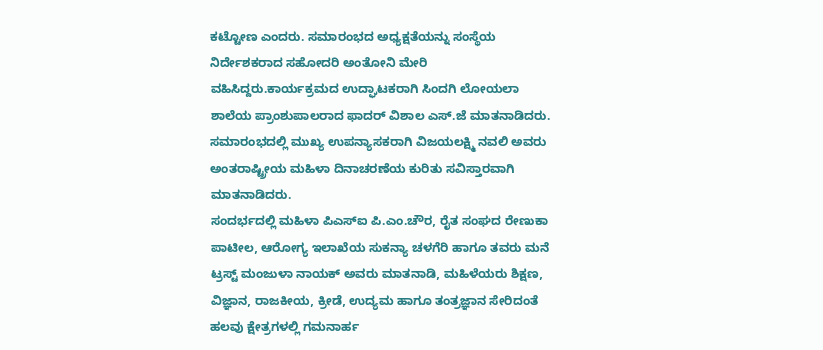ಕಟ್ಟೋಣ ಎಂದರು. ಸಮಾರಂಭದ ಅಧ್ಯಕ್ಷತೆಯನ್ನು ಸಂಸ್ಥೆಯ ನಿರ್ದೇಶಕರಾದ ಸಹೋದರಿ ಅಂತೋನಿ ಮೇರಿ ವಹಿಸಿದ್ದರು.ಕಾರ್ಯಕ್ರಮದ ಉದ್ಘಾಟಕರಾಗಿ ಸಿಂದಗಿ ಲೋಯಲಾ ಶಾಲೆಯ ಪ್ರಾಂಶುಪಾಲರಾದ ಫಾದರ್ ವಿಶಾಲ ಎಸ್.ಜೆ ಮಾತನಾಡಿದರು. ಸಮಾರಂಭದಲ್ಲಿ ಮುಖ್ಯ ಉಪನ್ಯಾಸಕರಾಗಿ ವಿಜಯಲಕ್ಷ್ಮಿ ನವಲಿ ಅವರು ಅಂತರಾಷ್ಟ್ರೀಯ ಮಹಿಳಾ ದಿನಾಚರಣೆಯ ಕುರಿತು ಸವಿಸ್ತಾರವಾಗಿ ಮಾತನಾಡಿದರು.
ಸಂದರ್ಭದಲ್ಲಿ ಮಹಿಳಾ ಪಿಎಸ್ಐ ಪಿ.ಎಂ.ಚೌರ, ರೈತ ಸಂಘದ ರೇಣುಕಾ ಪಾಟೀಲ, ಆರೋಗ್ಯ ಇಲಾಖೆಯ ಸುಕನ್ಯಾ ಚಳಗೆರಿ ಹಾಗೂ ತವರು ಮನೆ ಟ್ರಸ್ಟ್ ಮಂಜುಳಾ ನಾಯಕ್ ಅವರು ಮಾತನಾಡಿ, ಮಹಿಳೆಯರು ಶಿಕ್ಷಣ, ವಿಜ್ಞಾನ, ರಾಜಕೀಯ, ಕ್ರೀಡೆ, ಉದ್ಯಮ ಹಾಗೂ ತಂತ್ರಜ್ಞಾನ ಸೇರಿದಂತೆ ಹಲವು ಕ್ಷೇತ್ರಗಳಲ್ಲಿ ಗಮನಾರ್ಹ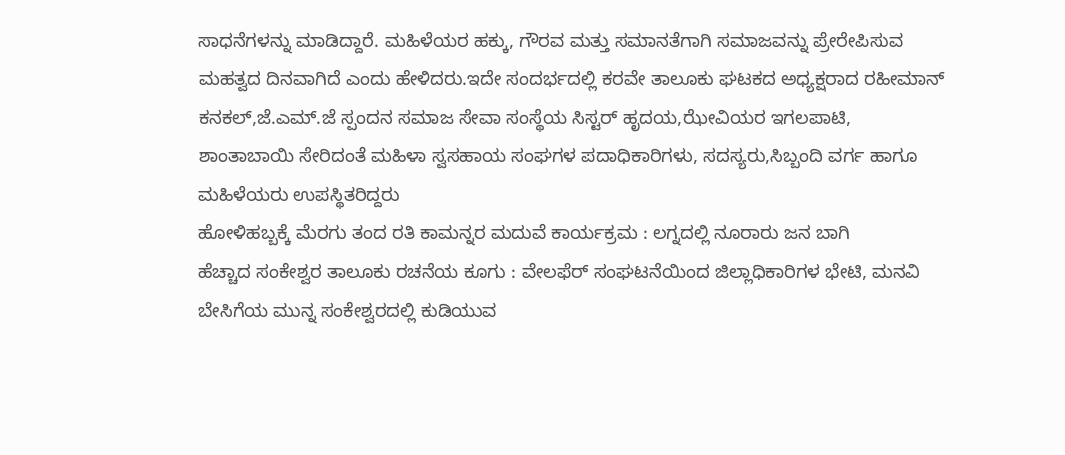ಸಾಧನೆಗಳನ್ನು ಮಾಡಿದ್ದಾರೆ. ಮಹಿಳೆಯರ ಹಕ್ಕು, ಗೌರವ ಮತ್ತು ಸಮಾನತೆಗಾಗಿ ಸಮಾಜವನ್ನು ಪ್ರೇರೇಪಿಸುವ ಮಹತ್ವದ ದಿನವಾಗಿದೆ ಎಂದು ಹೇಳಿದರು.ಇದೇ ಸಂದರ್ಭದಲ್ಲಿ ಕರವೇ ತಾಲೂಕು ಘಟಕದ ಅಧ್ಯಕ್ಷರಾದ ರಹೀಮಾನ್ ಕನಕಲ್,ಜೆ.ಎಮ್.ಜೆ ಸ್ಪಂದನ ಸಮಾಜ ಸೇವಾ ಸಂಸ್ಥೆಯ ಸಿಸ್ಟರ್ ಹೃದಯ,ಝೇವಿಯರ ಇಗಲಪಾಟಿ, ಶಾಂತಾಬಾಯಿ ಸೇರಿದಂತೆ ಮಹಿಳಾ ಸ್ವಸಹಾಯ ಸಂಘಗಳ ಪದಾಧಿಕಾರಿಗಳು, ಸದಸ್ಯರು,ಸಿಬ್ಬಂದಿ ವರ್ಗ ಹಾಗೂ ಮಹಿಳೆಯರು ಉಪಸ್ಥಿತರಿದ್ದರು
ಹೋಳಿಹಬ್ಬಕ್ಕೆ ಮೆರಗು ತಂದ ರತಿ ಕಾಮನ್ನರ ಮದುವೆ ಕಾರ್ಯಕ್ರಮ : ಲಗ್ನದಲ್ಲಿ ನೂರಾರು ಜನ ಬಾಗಿ
ಹೆಚ್ಚಾದ ಸಂಕೇಶ್ವರ ತಾಲೂಕು ರಚನೆಯ ಕೂಗು : ವೇಲಫೆರ್ ಸಂಘಟನೆಯಿಂದ ಜಿಲ್ಲಾಧಿಕಾರಿಗಳ ಭೇಟಿ, ಮನವಿ
ಬೇಸಿಗೆಯ ಮುನ್ನ ಸಂಕೇಶ್ವರದಲ್ಲಿ ಕುಡಿಯುವ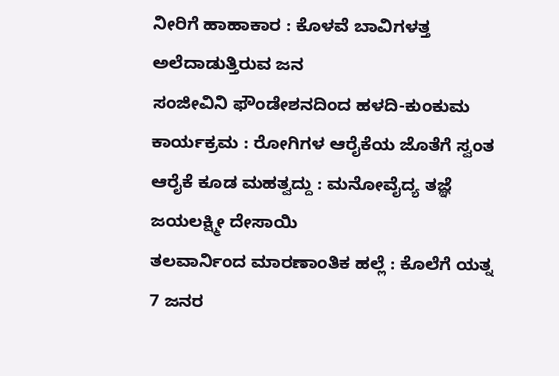ನೀರಿಗೆ ಹಾಹಾಕಾರ : ಕೊಳವೆ ಬಾವಿಗಳತ್ತ ಅಲೆದಾಡುತ್ತಿರುವ ಜನ
ಸಂಜೀವಿನಿ ಫೌಂಡೇಶನದಿಂದ ಹಳದಿ-ಕುಂಕುಮ ಕಾರ್ಯಕ್ರಮ : ರೋಗಿಗಳ ಆರೈಕೆಯ ಜೊತೆಗೆ ಸ್ವಂತ ಆರೈಕೆ ಕೂಡ ಮಹತ್ವದ್ದು : ಮನೋವೈದ್ಯ ತಜ್ಞೆ ಜಯಲಕ್ಷ್ಮೀ ದೇಸಾಯಿ
ತಲವಾರ್ನಿಂದ ಮಾರಣಾಂತಿಕ ಹಲ್ಲೆ : ಕೊಲೆಗೆ ಯತ್ನ 7 ಜನರ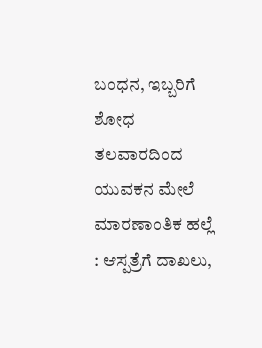ಬಂಧನ, ಇಬ್ಬರಿಗೆ ಶೋಧ
ತಲವಾರದಿಂದ ಯುವಕನ ಮೇಲೆ ಮಾರಣಾಂತಿಕ ಹಲ್ಲೆ : ಆಸ್ಪತ್ರೆಗೆ ದಾಖಲು,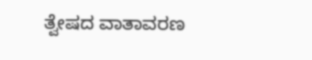ತ್ವೇಷದ ವಾತಾವರಣ